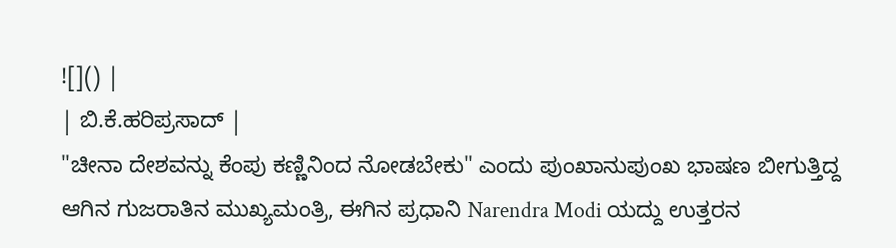![]() |
| ಬಿ.ಕೆ.ಹರಿಪ್ರಸಾದ್ |
"ಚೀನಾ ದೇಶವನ್ನು ಕೆಂಪು ಕಣ್ಣಿನಿಂದ ನೋಡಬೇಕು" ಎಂದು ಪುಂಖಾನುಪುಂಖ ಭಾಷಣ ಬೀಗುತ್ತಿದ್ದ ಆಗಿನ ಗುಜರಾತಿನ ಮುಖ್ಯಮಂತ್ರಿ, ಈಗಿನ ಪ್ರಧಾನಿ Narendra Modi ಯದ್ದು ಉತ್ತರನ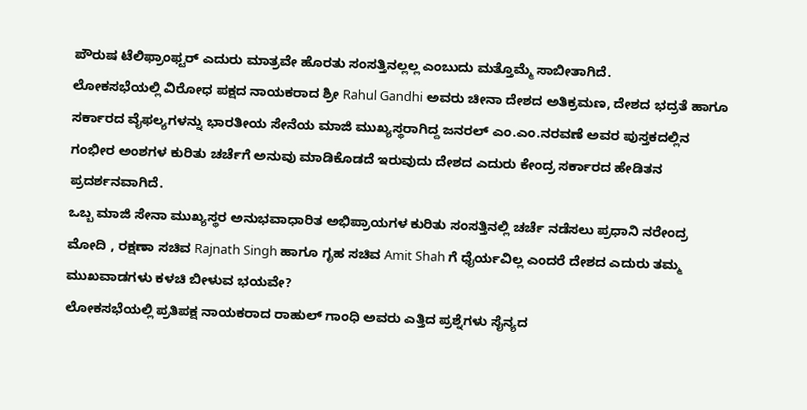ಪೌರುಷ ಟೆಲಿಫ್ರಾಂಫ್ಟರ್ ಎದುರು ಮಾತ್ರವೇ ಹೊರತು ಸಂಸತ್ತಿನಲ್ಲಲ್ಲ ಎಂಬುದು ಮತ್ತೊಮ್ಮೆ ಸಾಬೀತಾಗಿದೆ.
ಲೋಕಸಭೆಯಲ್ಲಿ ವಿರೋಧ ಪಕ್ಷದ ನಾಯಕರಾದ ಶ್ರೀ Rahul Gandhi ಅವರು ಚೀನಾ ದೇಶದ ಅತಿಕ್ರಮಣ, ದೇಶದ ಭದ್ರತೆ ಹಾಗೂ ಸರ್ಕಾರದ ವೈಫಲ್ಯಗಳನ್ನು ಭಾರತೀಯ ಸೇನೆಯ ಮಾಜಿ ಮುಖ್ಯಸ್ಥರಾಗಿದ್ದ ಜನರಲ್ ಎಂ.ಎಂ.ನರವಣೆ ಅವರ ಪುಸ್ತಕದಲ್ಲಿನ ಗಂಭೀರ ಅಂಶಗಳ ಕುರಿತು ಚರ್ಚೆಗೆ ಅನುವು ಮಾಡಿಕೊಡದೆ ಇರುವುದು ದೇಶದ ಎದುರು ಕೇಂದ್ರ ಸರ್ಕಾರದ ಹೇಡಿತನ ಪ್ರದರ್ಶನವಾಗಿದೆ.
ಒಬ್ಬ ಮಾಜಿ ಸೇನಾ ಮುಖ್ಯಸ್ಥರ ಅನುಭವಾಧಾರಿತ ಅಭಿಪ್ರಾಯಗಳ ಕುರಿತು ಸಂಸತ್ತಿನಲ್ಲಿ ಚರ್ಚೆ ನಡೆಸಲು ಪ್ರಧಾನಿ ನರೇಂದ್ರ ಮೋದಿ , ರಕ್ಷಣಾ ಸಚಿವ Rajnath Singh ಹಾಗೂ ಗೃಹ ಸಚಿವ Amit Shah ಗೆ ಧೈರ್ಯವಿಲ್ಲ ಎಂದರೆ ದೇಶದ ಎದುರು ತಮ್ಮ ಮುಖವಾಡಗಳು ಕಳಚಿ ಬೀಳುವ ಭಯವೇ?
ಲೋಕಸಭೆಯಲ್ಲಿ ಪ್ರತಿಪಕ್ಷ ನಾಯಕರಾದ ರಾಹುಲ್ ಗಾಂಧಿ ಅವರು ಎತ್ತಿದ ಪ್ರಶ್ನೆಗಳು ಸೈನ್ಯದ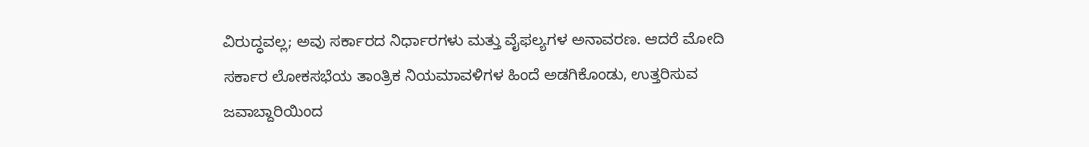ವಿರುದ್ಧವಲ್ಲ; ಅವು ಸರ್ಕಾರದ ನಿರ್ಧಾರಗಳು ಮತ್ತು ವೈಫಲ್ಯಗಳ ಅನಾವರಣ. ಆದರೆ ಮೋದಿ ಸರ್ಕಾರ ಲೋಕಸಭೆಯ ತಾಂತ್ರಿಕ ನಿಯಮಾವಳಿಗಳ ಹಿಂದೆ ಅಡಗಿಕೊಂಡು, ಉತ್ತರಿಸುವ ಜವಾಬ್ದಾರಿಯಿಂದ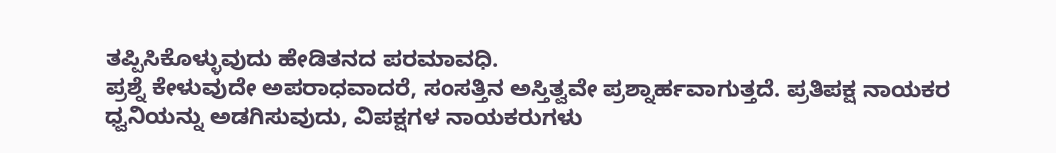ತಪ್ಪಿಸಿಕೊಳ್ಳುವುದು ಹೇಡಿತನದ ಪರಮಾವಧಿ.
ಪ್ರಶ್ನೆ ಕೇಳುವುದೇ ಅಪರಾಧವಾದರೆ, ಸಂಸತ್ತಿನ ಅಸ್ತಿತ್ವವೇ ಪ್ರಶ್ನಾರ್ಹವಾಗುತ್ತದೆ. ಪ್ರತಿಪಕ್ಷ ನಾಯಕರ ಧ್ವನಿಯನ್ನು ಅಡಗಿಸುವುದು, ವಿಪಕ್ಷಗಳ ನಾಯಕರುಗಳು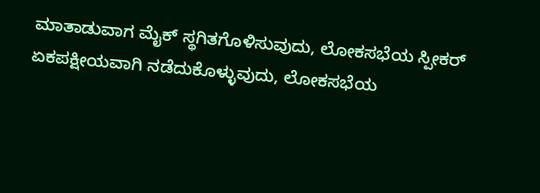ಮಾತಾಡುವಾಗ ಮೈಕ್ ಸ್ಥಗಿತಗೊಳಿಸುವುದು, ಲೋಕಸಭೆಯ ಸ್ಪೀಕರ್ ಏಕಪಕ್ಷೀಯವಾಗಿ ನಡೆದುಕೊಳ್ಳುವುದು, ಲೋಕಸಭೆಯ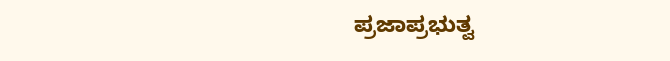ಪ್ರಜಾಪ್ರಭುತ್ವ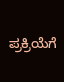ಪ್ರಕ್ರಿಯೆಗೆ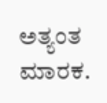ಅತ್ಯಂತ ಮಾರಕ.